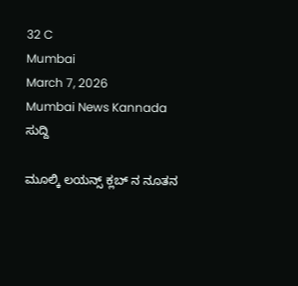32 C
Mumbai
March 7, 2026
Mumbai News Kannada
ಸುದ್ದಿ

ಮೂಲ್ಕಿ ಲಯನ್ಸ್ ಕ್ಲಬ್ ನ ನೂತನ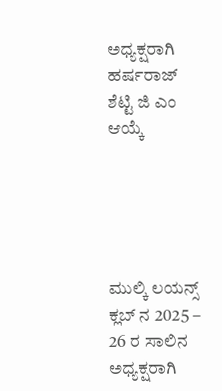ಅಧ್ಯಕ್ಷರಾಗಿ ಹರ್ಷರಾಜ್ ಶೆಟ್ಟಿ ಜಿ ಎಂ ಆಯ್ಕೆ





ಮುಲ್ಕಿ ಲಯನ್ಸ್ ಕ್ಲಬ್ ನ 2025 – 26 ರ ಸಾಲಿನ ಅಧ್ಯಕ್ಷರಾಗಿ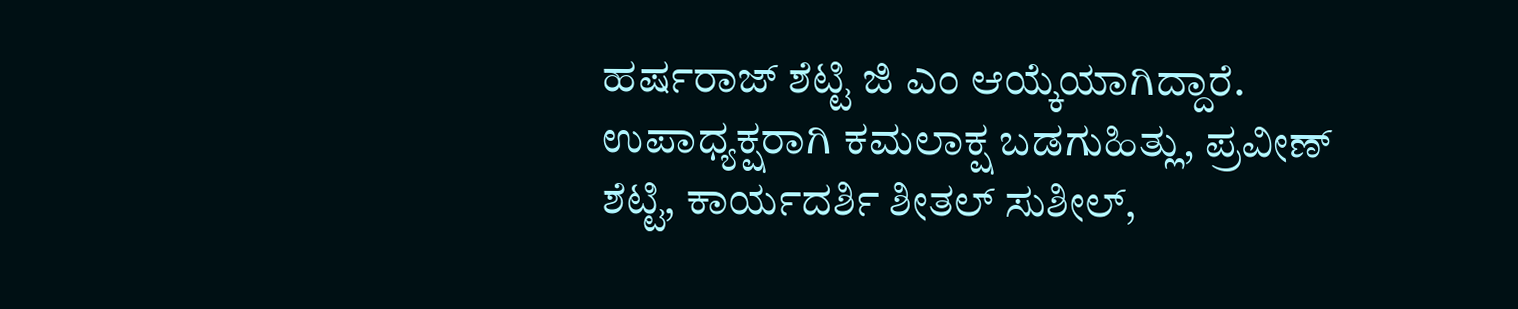ಹರ್ಷರಾಜ್ ಶೆಟ್ಟಿ ಜಿ ಎಂ ಆಯ್ಕೆಯಾಗಿದ್ದಾರೆ. ಉಪಾಧ್ಯಕ್ಷರಾಗಿ ಕಮಲಾಕ್ಷ ಬಡಗುಹಿತ್ಲು, ಪ್ರವೀಣ್ ಶೆಟ್ಟಿ, ಕಾರ್ಯದರ್ಶಿ ಶೀತಲ್ ಸುಶೀಲ್,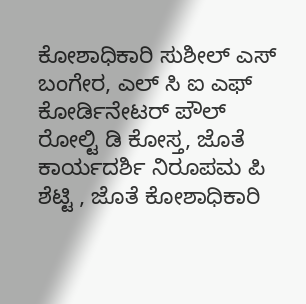ಕೋಶಾಧಿಕಾರಿ ಸುಶೀಲ್ ಎಸ್ ಬಂಗೇರ, ಎಲ್ ಸಿ ಐ ಎಫ್ ಕೋರ್ಡಿನೇಟರ್ ಪೌಲ್ ರೋಲ್ಟಿ ಡಿ ಕೋಸ್ತ, ಜೊತೆ ಕಾರ್ಯದರ್ಶಿ ನಿರೂಪಮ ಪಿ ಶೆಟ್ಟಿ , ಜೊತೆ ಕೋಶಾಧಿಕಾರಿ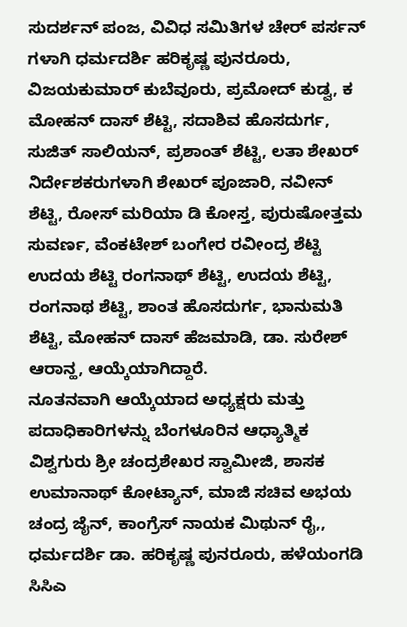ಸುದರ್ಶನ್ ಪಂಜ, ವಿವಿಧ ಸಮಿತಿಗಳ ಚೇರ್ ಪರ್ಸನ್ ಗಳಾಗಿ ಧರ್ಮದರ್ಶಿ ಹರಿಕೃಷ್ಣ ಪುನರೂರು, ವಿಜಯಕುಮಾರ್ ಕುಬೆವೂರು, ಪ್ರಮೋದ್ ಕುಡ್ವ, ಕ ಮೋಹನ್ ದಾಸ್ ಶೆಟ್ಟಿ, ಸದಾಶಿವ ಹೊಸದುರ್ಗ, ಸುಜಿತ್ ಸಾಲಿಯನ್, ಪ್ರಶಾಂತ್ ಶೆಟ್ಟಿ, ಲತಾ ಶೇಖರ್ ನಿರ್ದೇಶಕರುಗಳಾಗಿ ಶೇಖರ್ ಪೂಜಾರಿ, ನವೀನ್ ಶೆಟ್ಟಿ, ರೋಸ್ ಮರಿಯಾ ಡಿ ಕೋಸ್ತ, ಪುರುಷೋತ್ತಮ ಸುವರ್ಣ, ವೆಂಕಟೇಶ್ ಬಂಗೇರ ರವೀಂದ್ರ ಶೆಟ್ಟಿ ಉದಯ ಶೆಟ್ಟಿ ರಂಗನಾಥ್ ಶೆಟ್ಟಿ, ಉದಯ ಶೆಟ್ಟಿ, ರಂಗನಾಥ ಶೆಟ್ಟಿ, ಶಾಂತ ಹೊಸದುರ್ಗ, ಭಾನುಮತಿ ಶೆಟ್ಟಿ, ಮೋಹನ್ ದಾಸ್ ಹೆಜಮಾಡಿ, ಡಾ. ಸುರೇಶ್ ಆರಾನ್ಹ, ಆಯ್ಕೆಯಾಗಿದ್ದಾರೆ.
ನೂತನವಾಗಿ ಆಯ್ಕೆಯಾದ ಅಧ್ಯಕ್ಷರು ಮತ್ತು ಪದಾಧಿಕಾರಿಗಳನ್ನು ಬೆಂಗಳೂರಿನ ಆಧ್ಯಾತ್ಮಿಕ ವಿಶ್ವಗುರು ಶ್ರೀ ಚಂದ್ರಶೇಖರ ಸ್ವಾಮೀಜಿ, ಶಾಸಕ ಉಮಾನಾಥ್ ಕೋಟ್ಯಾನ್, ಮಾಜಿ ಸಚಿವ ಅಭಯ ಚಂದ್ರ ಜೈನ್, ಕಾಂಗ್ರೆಸ್ ನಾಯಕ ಮಿಥುನ್ ರೈ,, ಧರ್ಮದರ್ಶಿ ಡಾ. ಹರಿಕೃಷ್ಣ ಪುನರೂರು, ಹಳೆಯಂಗಡಿ ಸಿಸಿಎ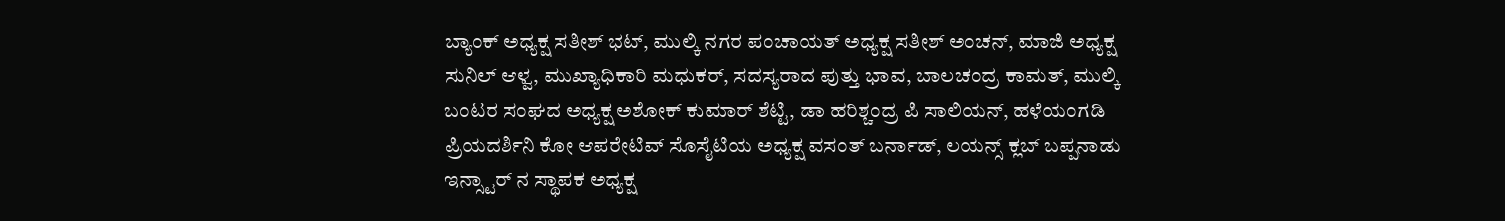ಬ್ಯಾಂಕ್ ಅಧ್ಯಕ್ಷ ಸತೀಶ್ ಭಟ್, ಮುಲ್ಕಿ ನಗರ ಪಂಚಾಯತ್ ಅಧ್ಯಕ್ಷ ಸತೀಶ್ ಅಂಚನ್, ಮಾಜಿ ಅಧ್ಯಕ್ಷ ಸುನಿಲ್ ಆಳ್ವ, ಮುಖ್ಯಾಧಿಕಾರಿ ಮಧುಕರ್, ಸದಸ್ಯರಾದ ಪುತ್ತು ಭಾವ, ಬಾಲಚಂದ್ರ ಕಾಮತ್, ಮುಲ್ಕಿ ಬಂಟರ ಸಂಘದ ಅಧ್ಯಕ್ಷ ಅಶೋಕ್ ಕುಮಾರ್ ಶೆಟ್ಟಿ, ಡಾ ಹರಿಶ್ಚಂದ್ರ ಪಿ ಸಾಲಿಯನ್, ಹಳೆಯಂಗಡಿ ಪ್ರಿಯದರ್ಶಿನಿ ಕೋ ಆಪರೇಟಿವ್ ಸೊಸೈಟಿಯ ಅಧ್ಯಕ್ಷ ವಸಂತ್ ಬರ್ನಾಡ್, ಲಯನ್ಸ್ ಕ್ಲಬ್ ಬಪ್ಪನಾಡು ಇನ್ಸ್ಟಾರ್ ನ ಸ್ಥಾಪಕ ಅಧ್ಯಕ್ಷ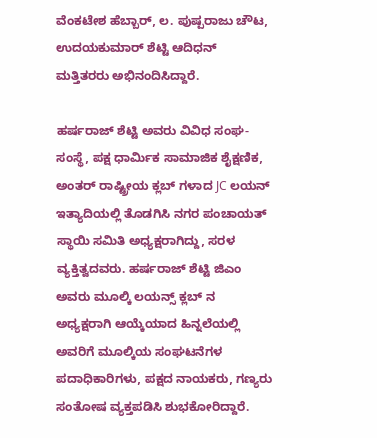ವೆಂಕಟೇಶ ಹೆಬ್ಬಾರ್, ಲ. ಪುಷ್ಪರಾಜು ಚೌಟ, ಉದಯಕುಮಾರ್ ಶೆಟ್ಟಿ ಆದಿಧನ್ ಮತ್ತಿತರರು ಅಭಿನಂದಿಸಿದ್ದಾರೆ.

ಹರ್ಷರಾಜ್ ಶೆಟ್ಟಿ ಅವರು ವಿವಿಧ ಸಂಘ-ಸಂಸ್ಥೆ, ಪಕ್ಷ ಧಾರ್ಮಿಕ ಸಾಮಾಜಿಕ ಶೈಕ್ಷಣಿಕ, ಅಂತರ್ ರಾಷ್ಟ್ರೀಯ ಕ್ಲಬ್ ಗಳಾದ JC ಲಯನ್ ಇತ್ಯಾದಿಯಲ್ಲಿ ತೊಡಗಿಸಿ ನಗರ ಪಂಚಾಯತ್ ಸ್ಥಾಯಿ ಸಮಿತಿ ಅಧ್ಯಕ್ಷರಾಗಿದ್ದು, ಸರಳ ವ್ಯಕ್ತಿತ್ವದವರು. ಹರ್ಷರಾಜ್ ಶೆಟ್ಟಿ ಜಿಎಂ ಅವರು ಮೂಲ್ಕಿ ಲಯನ್ಸ್ ಕ್ಲಬ್ ನ ಅಧ್ಯಕ್ಷರಾಗಿ ಆಯ್ಕೆಯಾದ ಹಿನ್ನಲೆಯಲ್ಲಿ ಅವರಿಗೆ ಮೂಲ್ಕಿಯ ಸಂಘಟನೆಗಳ ಪದಾಧಿಕಾರಿಗಳು, ಪಕ್ಷದ ನಾಯಕರು, ಗಣ್ಯರು ಸಂತೋಷ ವ್ಯಕ್ತಪಡಿಸಿ ಶುಭಕೋರಿದ್ದಾರೆ.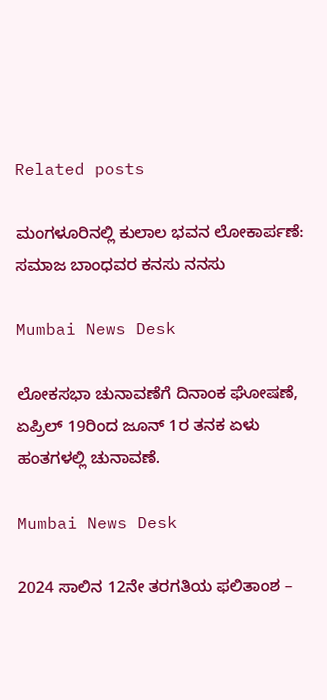Related posts

ಮಂಗಳೂರಿನಲ್ಲಿ ಕುಲಾಲ ಭವನ ಲೋಕಾರ್ಪಣೆ: ಸಮಾಜ ಬಾಂಧವರ ಕನಸು ನನಸು

Mumbai News Desk

ಲೋಕಸಭಾ ಚುನಾವಣೆಗೆ ದಿನಾಂಕ ಘೋಷಣೆ, ಏಪ್ರಿಲ್ 19ರಿಂದ ಜೂನ್ 1ರ ತನಕ ಏಳು ಹಂತಗಳಲ್ಲಿ ಚುನಾವಣೆ.

Mumbai News Desk

2024 ಸಾಲಿನ 12ನೇ ತರಗತಿಯ ಫಲಿತಾಂಶ –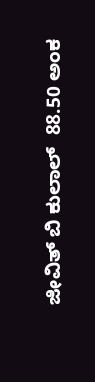ಜೀವಿತ್ ಬಿ ಕುಲಾಲ್  88.50 ಅಂಕ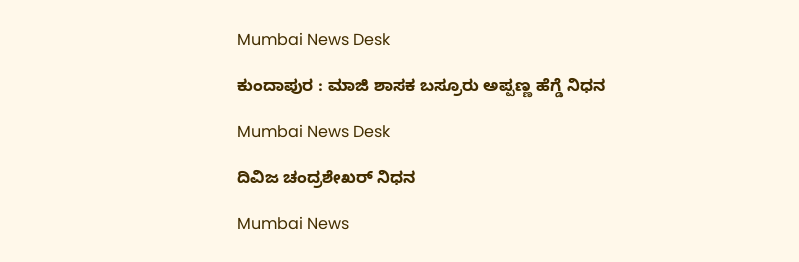Mumbai News Desk

ಕುಂದಾಪುರ : ಮಾಜಿ ಶಾಸಕ ಬಸ್ರೂರು ಅಪ್ಪಣ್ಣ ಹೆಗ್ಡೆ ನಿಧನ

Mumbai News Desk

ದಿವಿಜ ಚಂದ್ರಶೇಖರ್ ನಿಧನ

Mumbai News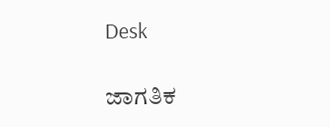Desk

ಜಾಗತಿಕ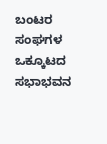ಬಂಟರ ಸಂಘಗಳ ಒಕ್ಕೂಟದ ಸಭಾಭವನ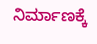ನಿರ್ಮಾಣಕ್ಕೆ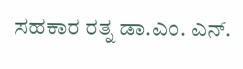ಸಹಕಾರ ರತ್ನ ಡಾ.ಎಂ. ಎನ್.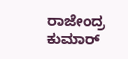ರಾಜೇಂದ್ರ ಕುಮಾರ್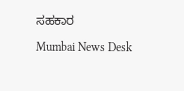ಸಹಕಾರ

Mumbai News Desk